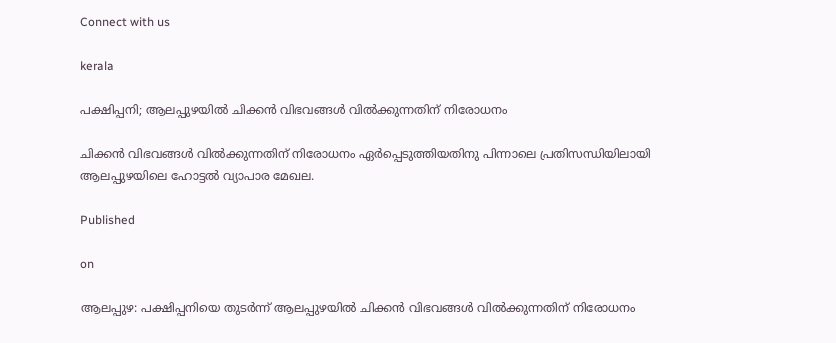Connect with us

kerala

പക്ഷിപ്പനി; ആലപ്പുഴയില്‍ ചിക്കന്‍ വിഭവങ്ങള്‍ വില്‍ക്കുന്നതിന് നിരോധനം

ചിക്കന്‍ വിഭവങ്ങള്‍ വില്‍ക്കുന്നതിന് നിരോധനം ഏര്‍പ്പെടുത്തിയതിനു പിന്നാലെ പ്രതിസന്ധിയിലായി ആലപ്പുഴയിലെ ഹോട്ടല്‍ വ്യാപാര മേഖല.

Published

on

ആലപ്പുഴ: പക്ഷിപ്പനിയെ തുടര്‍ന്ന് ആലപ്പുഴയില്‍ ചിക്കന്‍ വിഭവങ്ങള്‍ വില്‍ക്കുന്നതിന് നിരോധനം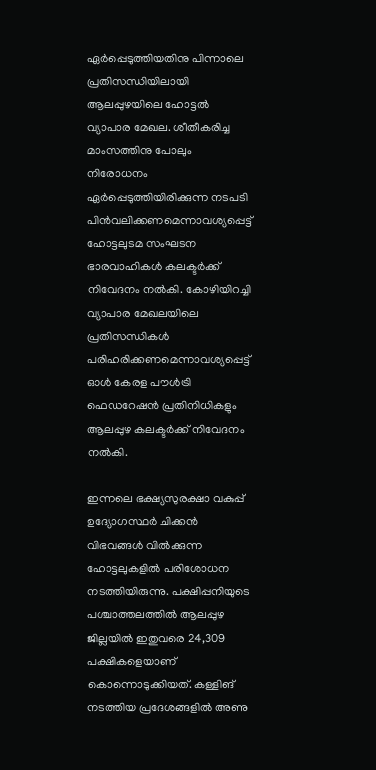ഏര്‍പ്പെടുത്തിയതിനു പിന്നാലെ പ്രതിസന്ധിയിലായി ആലപ്പുഴയിലെ ഹോട്ടല്‍ വ്യാപാര മേഖല. ശീതീകരിച്ച മാംസത്തിനു പോലും നിരോധനം ഏര്‍പ്പെടുത്തിയിരിക്കുന്ന നടപടി പിന്‍വലിക്കണമെന്നാവശ്യപ്പെട്ട് ഹോട്ടലുടമ സംഘടന ഭാരവാഹികള്‍ കലക്ടര്‍ക്ക് നിവേദനം നല്‍കി. കോഴിയിറച്ചി വ്യാപാര മേഖലയിലെ പ്രതിസന്ധികള്‍ പരിഹരിക്കണമെന്നാവശ്യപ്പെട്ട് ഓള്‍ കേരള പൗള്‍ട്രി ഫെഡറേഷന്‍ പ്രതിനിധികളും ആലപ്പുഴ കലക്ടര്‍ക്ക് നിവേദനം നല്‍കി.

ഇന്നലെ ഭക്ഷ്യസുരക്ഷാ വകുപ്പ് ഉദ്യോഗസ്ഥര്‍ ചിക്കന്‍ വിഭവങ്ങള്‍ വില്‍ക്കുന്ന ഹോട്ടലുകളില്‍ പരിശോധന നടത്തിയിരുന്നു. പക്ഷിപ്പനിയുടെ പശ്ചാത്തലത്തില്‍ ആലപ്പുഴ ജില്ലയില്‍ ഇതുവരെ 24,309 പക്ഷികളെയാണ് കൊന്നൊടുക്കിയത്. കള്ളിങ് നടത്തിയ പ്രദേശങ്ങളില്‍ അണു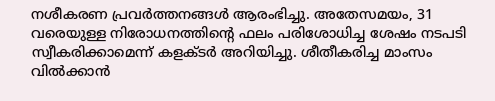നശീകരണ പ്രവര്‍ത്തനങ്ങള്‍ ആരംഭിച്ചു. അതേസമയം, 31 വരെയുള്ള നിരോധനത്തിന്റെ ഫലം പരിശോധിച്ച ശേഷം നടപടി സ്വീകരിക്കാമെന്ന് കളക്ടര്‍ അറിയിച്ചു. ശീതീകരിച്ച മാംസം വില്‍ക്കാന്‍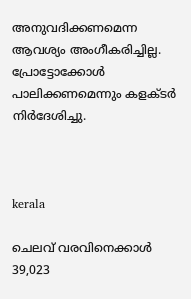അനുവദിക്കണമെന്ന ആവശ്യം അംഗീകരിച്ചില്ല. പ്രോട്ടോക്കോള്‍ പാലിക്കണമെന്നും കളക്ടര്‍ നിര്‍ദേശിച്ചു.



kerala

ചെലവ് വരവിനെക്കാൾ 39,023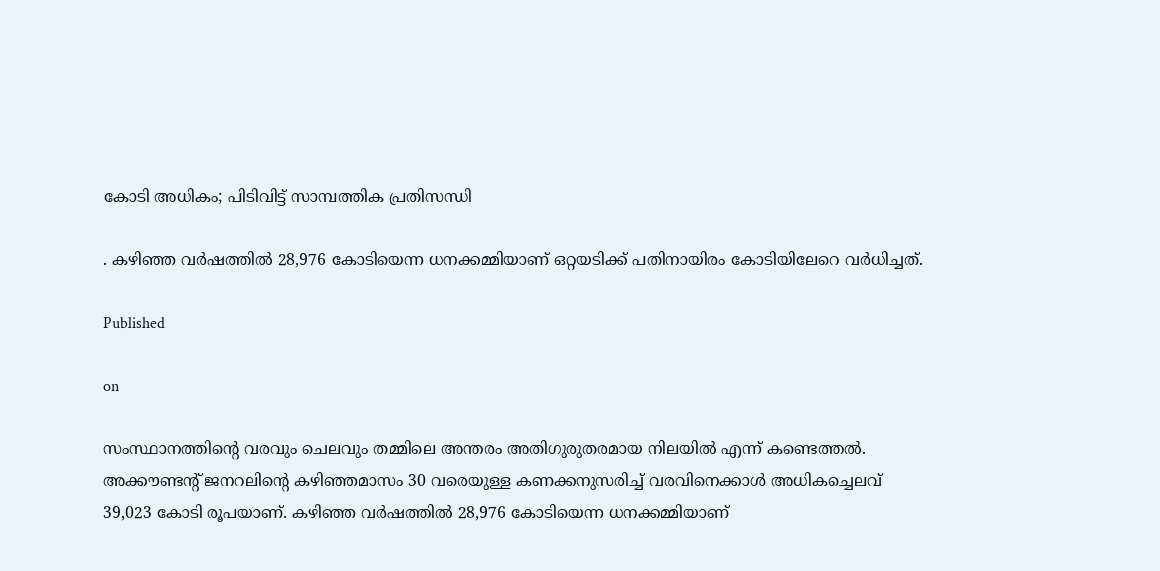കോടി അധികം; പിടിവിട്ട് സാമ്പത്തിക പ്രതിസന്ധി

. കഴിഞ്ഞ വര്‍ഷത്തില്‍ 28,976 കോടിയെന്ന ധനക്കമ്മിയാണ് ഒറ്റയടിക്ക് പതിനായിരം കോടിയിലേറെ വര്‍ധിച്ചത്.

Published

on

സംസ്ഥാനത്തിന്റെ വരവും ചെലവും തമ്മിലെ അന്തരം അതിഗുരുതരമായ നിലയില്‍ എന്ന് കണ്ടെത്തല്‍. അക്കൗണ്ടന്റ് ജനറലിന്റെ കഴിഞ്ഞമാസം 30 വരെയുള്ള കണക്കനുസരിച്ച് വരവിനെക്കാള്‍ അധികച്ചെലവ് 39,023 കോടി രൂപയാണ്. കഴിഞ്ഞ വര്‍ഷത്തില്‍ 28,976 കോടിയെന്ന ധനക്കമ്മിയാണ്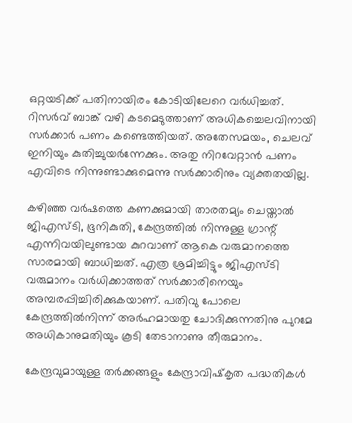ഒറ്റയടിക്ക് പതിനായിരം കോടിയിലേറെ വര്‍ധിച്ചത്. റിസര്‍വ് ബാങ്ക് വഴി കടമെടുത്താണ് അധികച്ചെലവിനായി സര്‍ക്കാര്‍ പണം കണ്ടെത്തിയത്. അതേസമയം, ചെലവ് ഇനിയും കുതിച്ചുയര്‍ന്നേക്കും. അതു നിറവേറ്റാന്‍ പണം എവിടെ നിന്നുണ്ടാക്കുമെന്നു സര്‍ക്കാരിനും വ്യക്തതയില്ല.

കഴിഞ്ഞ വര്‍ഷത്തെ കണക്കുമായി താരതമ്യം ചെയ്താല്‍ ജിഎസ്ടി, ഭൂനികുതി, കേന്ദ്രത്തില്‍ നിന്നുള്ള ഗ്രാന്റ് എന്നിവയിലുണ്ടായ കുറവാണ് ആകെ വരുമാനത്തെ സാരമായി ബാധിച്ചത്. എത്ര ശ്രമിച്ചിട്ടും ജിഎസ്ടി വരുമാനം വര്‍ധിക്കാത്തത് സര്‍ക്കാരിനെയും അമ്പരപ്പിച്ചിരിക്കുകയാണ്. പതിവു പോലെ കേന്ദ്രത്തില്‍നിന്ന് അര്‍ഹമായതു ചോദിക്കുന്നതിനു പുറമേ അധികാനുമതിയും കൂടി തേടാനാണു തീരുമാനം.

കേന്ദ്രവുമായുള്ള തര്‍ക്കങ്ങളും കേന്ദ്രാവിഷ്‌കൃത പദ്ധതികള്‍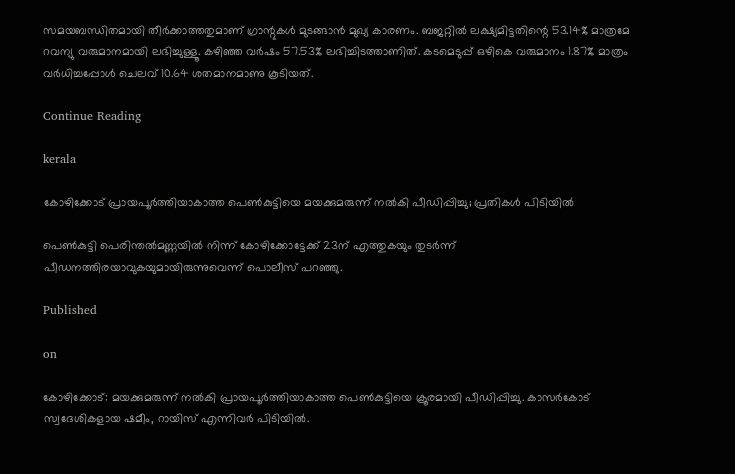സമയബന്ധിതമായി തീര്‍ക്കാത്തതുമാണ് ഗ്രാന്റുകള്‍ മുടങ്ങാന്‍ മുഖ്യ കാരണം. ബജറ്റില്‍ ലക്ഷ്യമിട്ടതിന്റെ 53.14% മാത്രമേ റവന്യു വരുമാനമായി ലഭിച്ചുള്ളൂ. കഴിഞ്ഞ വര്‍ഷം 57.53% ലഭിച്ചിടത്താണിത്. കടമെടുപ്പ് ഒഴികെ വരുമാനം 1.87% മാത്രം വര്‍ധിച്ചപ്പോള്‍ ചെലവ് 10.64 ശതമാനമാണു കൂടിയത്.

Continue Reading

kerala

കോഴിക്കോട് പ്രായപൂര്‍ത്തിയാകാത്ത പെണ്‍കുട്ടിയെ മയക്കുമരുന്ന് നല്‍കി പീഡിപ്പിച്ചു; പ്രതികള്‍ പിടിയില്‍

പെണ്‍കുട്ടി പെരിന്തല്‍മണ്ണയില്‍ നിന്ന് കോഴിക്കോട്ടേക്ക് 23ന് എത്തുകയും തുടര്‍ന്ന് പീഡനത്തിരയാവുകയുമായിരുന്നുവെന്ന് പൊലീസ് പറഞ്ഞു.

Published

on

കോഴിക്കോട്: മയക്കുമരുന്ന് നല്‍കി പ്രായപൂര്‍ത്തിയാകാത്ത പെണ്‍കുട്ടിയെ ക്രൂരമായി പീഡിപ്പിച്ചു. കാസര്‍കോട് സ്വദേശികളായ ഷമീം, റായിസ് എന്നിവര്‍ പിടിയില്‍.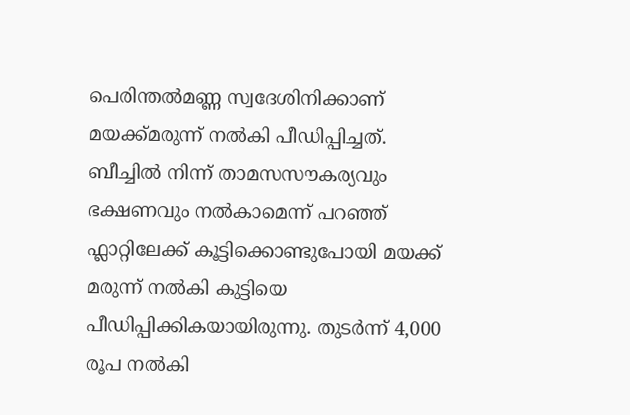പെരിന്തല്‍മണ്ണ സ്വദേശിനിക്കാണ് മയക്ക്മരുന്ന് നല്‍കി പീഡിപ്പിച്ചത്. ബീച്ചില്‍ നിന്ന് താമസസൗകര്യവും ഭക്ഷണവും നല്‍കാമെന്ന് പറഞ്ഞ് ഫ്ലാറ്റിലേക്ക് കൂട്ടിക്കൊണ്ടുപോയി മയക്ക് മരുന്ന് നല്‍കി കുട്ടിയെ പീഡിപ്പിക്കികയായിരുന്നു. തുടര്‍ന്ന് 4,000 രൂപ നല്‍കി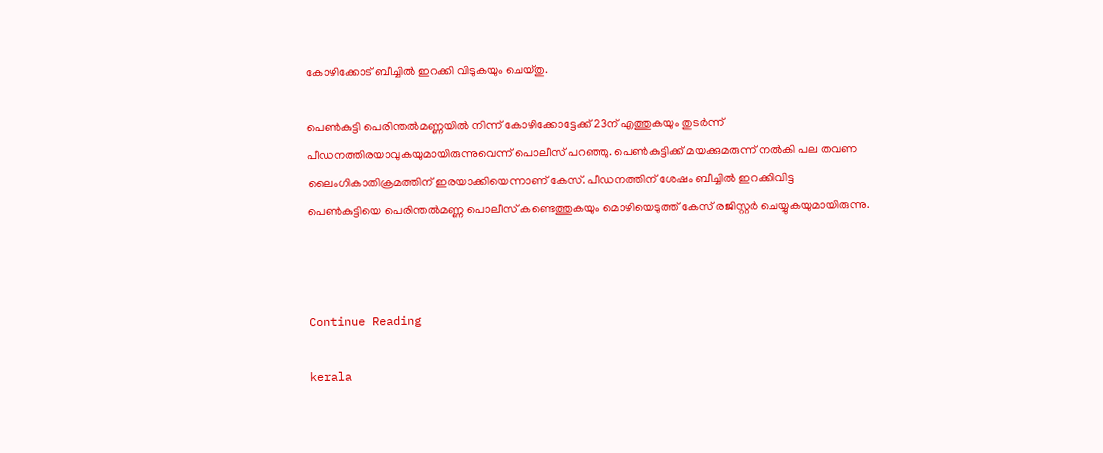കോഴിക്കോട് ബീച്ചില്‍ ഇറക്കി വിടുകയും ചെയ്തു.

പെണ്‍കുട്ടി പെരിന്തല്‍മണ്ണയില്‍ നിന്ന് കോഴിക്കോട്ടേക്ക് 23ന് എത്തുകയും തുടര്‍ന്ന് പീഡനത്തിരയാവുകയുമായിരുന്നുവെന്ന് പൊലീസ് പറഞ്ഞു. പെണ്‍കുട്ടിക്ക് മയക്കുമരുന്ന് നല്‍കി പല തവണ ലൈംഗികാതിക്രമത്തിന് ഇരയാക്കിയെന്നാണ് കേസ്. പീഡനത്തിന് ശേഷം ബീച്ചില്‍ ഇറക്കിവിട്ട പെണ്‍കുട്ടിയെ പെരിന്തല്‍മണ്ണ പൊലീസ് കണ്ടെത്തുകയും മൊഴിയെടുത്ത് കേസ് രജിസ്റ്റര്‍ ചെയ്യുകയുമായിരുന്നു.



Continue Reading

kerala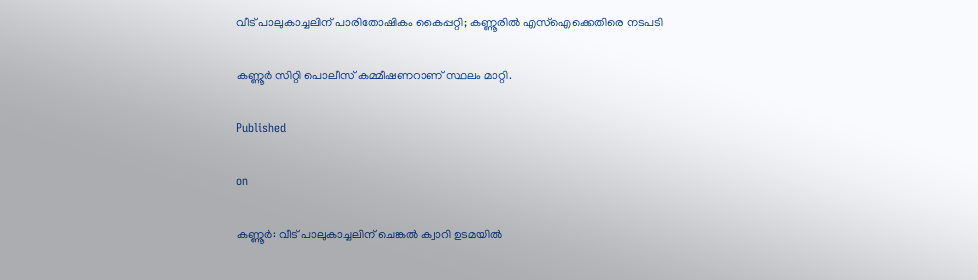വീട് പാലുകാച്ചലിന് പാരിതോഷികം കൈപ്പറ്റി; കണ്ണൂരില്‍ എസ്‌ഐക്കെതിരെ നടപടി

കണ്ണൂര്‍ സിറ്റി പൊലീസ് കമ്മീഷണറാണ് സ്ഥലം മാറ്റി.

Published

on

കണ്ണൂര്‍: വീട് പാലുകാച്ചലിന് ചെങ്കല്‍ ക്വാറി ഉടമയില്‍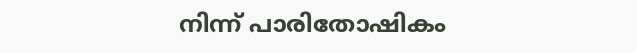നിന്ന് പാരിതോഷികം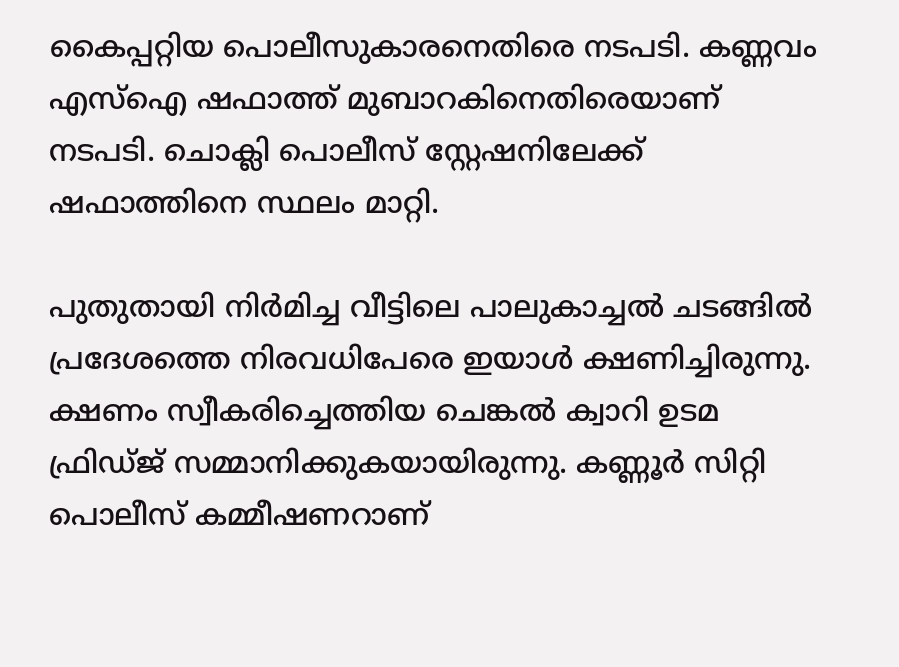കൈപ്പറ്റിയ പൊലീസുകാരനെതിരെ നടപടി. കണ്ണവം എസ്ഐ ഷഫാത്ത് മുബാറകിനെതിരെയാണ് നടപടി. ചൊക്ലി പൊലീസ് സ്റ്റേഷനിലേക്ക് ഷഫാത്തിനെ സ്ഥലം മാറ്റി.

പുതുതായി നിര്‍മിച്ച വീട്ടിലെ പാലുകാച്ചല്‍ ചടങ്ങില്‍ പ്രദേശത്തെ നിരവധിപേരെ ഇയാള്‍ ക്ഷണിച്ചിരുന്നു. ക്ഷണം സ്വീകരിച്ചെത്തിയ ചെങ്കല്‍ ക്വാറി ഉടമ ഫ്രിഡ്ജ് സമ്മാനിക്കുകയായിരുന്നു. കണ്ണൂര്‍ സിറ്റി പൊലീസ് കമ്മീഷണറാണ്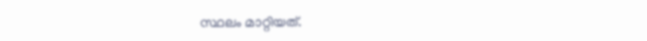സ്ഥലം മാറ്റിയത്.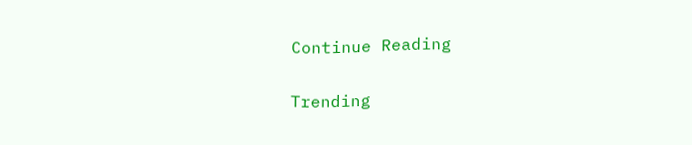Continue Reading

Trending